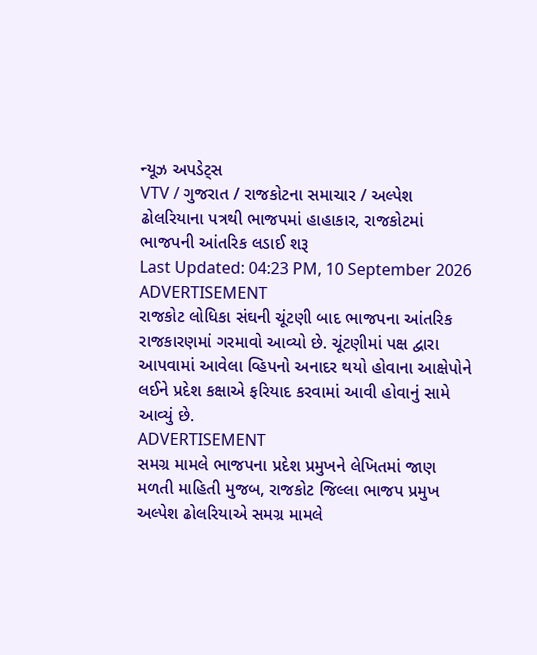ન્યૂઝ અપડેટ્સ
VTV / ગુજરાત / રાજકોટના સમાચાર / અલ્પેશ ઢોલરિયાના પત્રથી ભાજપમાં હાહાકાર, રાજકોટમાં ભાજપની આંતરિક લડાઈ શરૂ
Last Updated: 04:23 PM, 10 September 2026
ADVERTISEMENT
રાજકોટ લોધિકા સંઘની ચૂંટણી બાદ ભાજપના આંતરિક રાજકારણમાં ગરમાવો આવ્યો છે. ચૂંટણીમાં પક્ષ દ્વારા આપવામાં આવેલા વ્હિપનો અનાદર થયો હોવાના આક્ષેપોને લઈને પ્રદેશ કક્ષાએ ફરિયાદ કરવામાં આવી હોવાનું સામે આવ્યું છે.
ADVERTISEMENT
સમગ્ર મામલે ભાજપના પ્રદેશ પ્રમુખને લેખિતમાં જાણ
મળતી માહિતી મુજબ, રાજકોટ જિલ્લા ભાજપ પ્રમુખ અલ્પેશ ઢોલરિયાએ સમગ્ર મામલે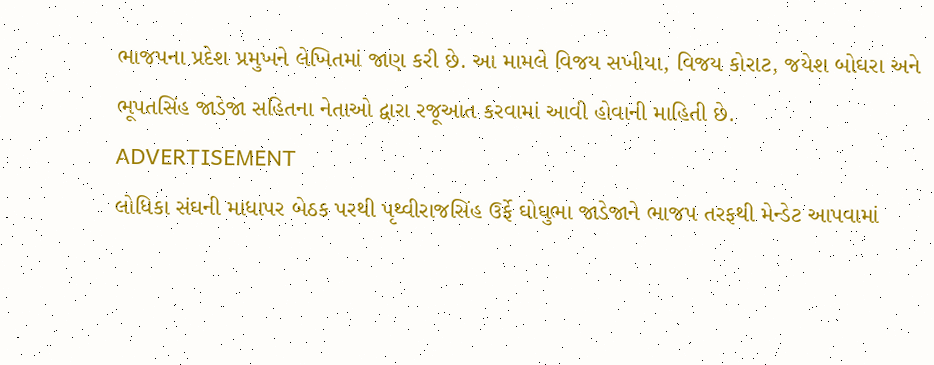ભાજપના પ્રદેશ પ્રમુખને લેખિતમાં જાણ કરી છે. આ મામલે વિજય સખીયા, વિજય કોરાટ, જયેશ બોઘરા અને ભૂપતસિંહ જાડેજા સહિતના નેતાઓ દ્વારા રજૂઆત કરવામાં આવી હોવાની માહિતી છે.
ADVERTISEMENT
લોધિકા સંઘની માધાપર બેઠક પરથી પૃથ્વીરાજસિંહ ઉર્ફે ઘોઘુભા જાડેજાને ભાજપ તરફથી મેન્ડેટ આપવામાં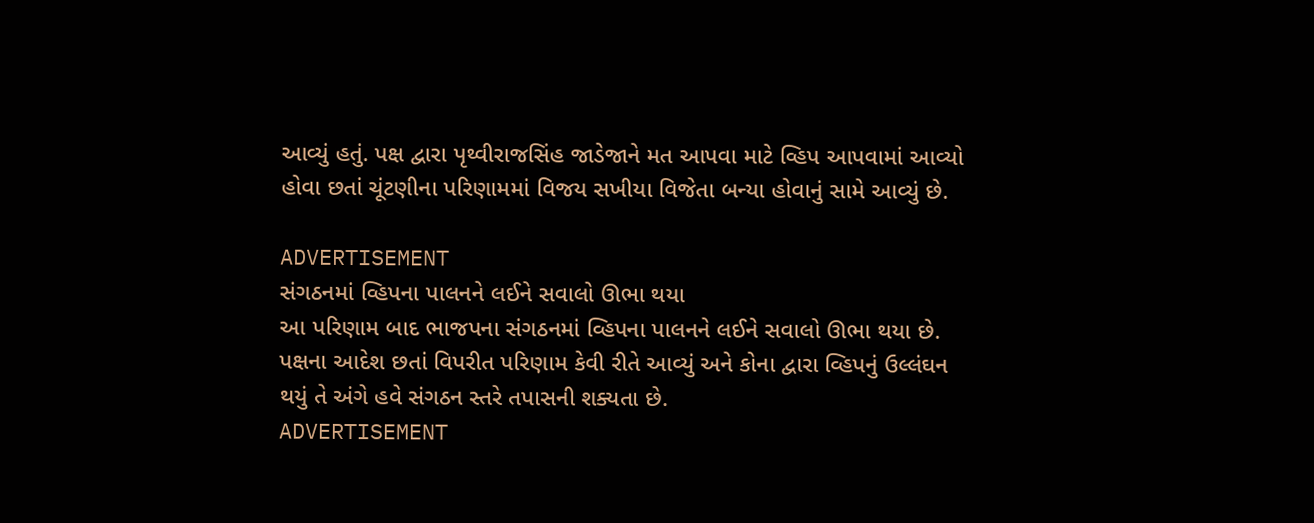આવ્યું હતું. પક્ષ દ્વારા પૃથ્વીરાજસિંહ જાડેજાને મત આપવા માટે વ્હિપ આપવામાં આવ્યો હોવા છતાં ચૂંટણીના પરિણામમાં વિજય સખીયા વિજેતા બન્યા હોવાનું સામે આવ્યું છે.

ADVERTISEMENT
સંગઠનમાં વ્હિપના પાલનને લઈને સવાલો ઊભા થયા
આ પરિણામ બાદ ભાજપના સંગઠનમાં વ્હિપના પાલનને લઈને સવાલો ઊભા થયા છે. પક્ષના આદેશ છતાં વિપરીત પરિણામ કેવી રીતે આવ્યું અને કોના દ્વારા વ્હિપનું ઉલ્લંઘન થયું તે અંગે હવે સંગઠન સ્તરે તપાસની શક્યતા છે.
ADVERTISEMENT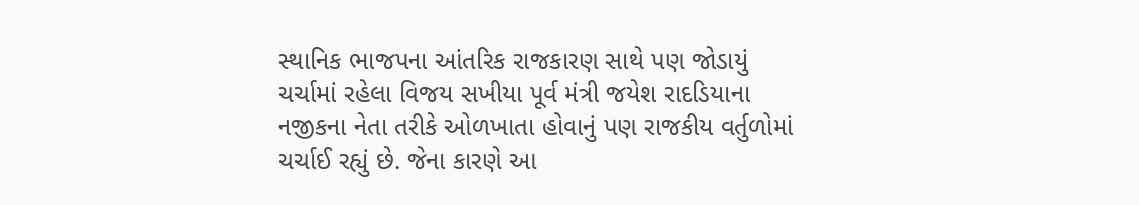સ્થાનિક ભાજપના આંતરિક રાજકારણ સાથે પણ જોડાયું
ચર્ચામાં રહેલા વિજય સખીયા પૂર્વ મંત્રી જયેશ રાદડિયાના નજીકના નેતા તરીકે ઓળખાતા હોવાનું પણ રાજકીય વર્તુળોમાં ચર્ચાઈ રહ્યું છે. જેના કારણે આ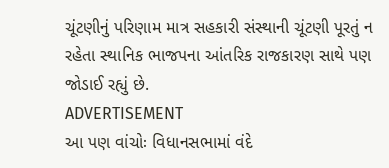ચૂંટણીનું પરિણામ માત્ર સહકારી સંસ્થાની ચૂંટણી પૂરતું ન રહેતા સ્થાનિક ભાજપના આંતરિક રાજકારણ સાથે પણ જોડાઈ રહ્યું છે.
ADVERTISEMENT
આ પણ વાંચોઃ વિધાનસભામાં વંદે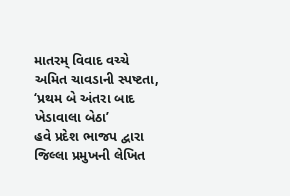માતરમ્ વિવાદ વચ્ચે અમિત ચાવડાની સ્પષ્ટતા, ‘પ્રથમ બે અંતરા બાદ ખેડાવાલા બેઠા’
હવે પ્રદેશ ભાજપ દ્વારા જિલ્લા પ્રમુખની લેખિત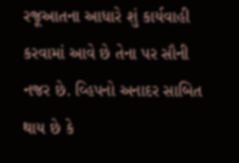રજૂઆતના આધારે શું કાર્યવાહી કરવામાં આવે છે તેના પર સૌની નજર છે. વ્હિપનો અનાદર સાબિત થાય છે કે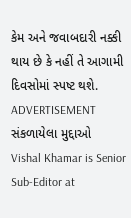કેમ અને જવાબદારી નક્કી થાય છે કે નહીં તે આગામી દિવસોમાં સ્પષ્ટ થશે.
ADVERTISEMENT
સંકળાયેલા મુદ્દાઓ
Vishal Khamar is Senior Sub-Editor at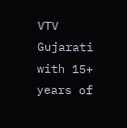VTV Gujarati with 15+ years of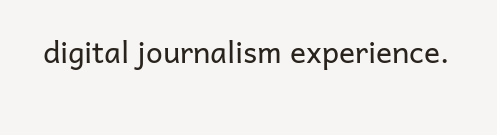digital journalism experience.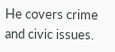He covers crime and civic issues.